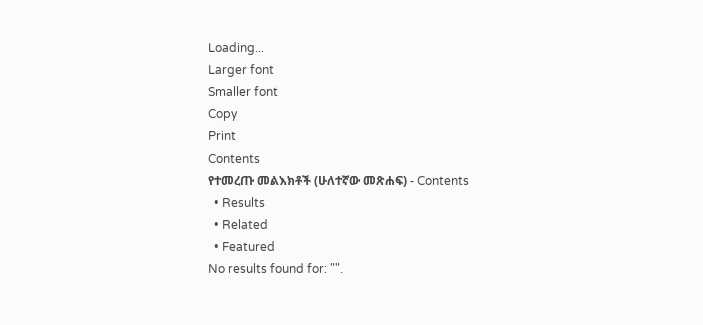Loading...
Larger font
Smaller font
Copy
Print
Contents
የተመረጡ መልእክቶች (ሁለተኛው መጽሐፍ) - Contents
  • Results
  • Related
  • Featured
No results found for: "".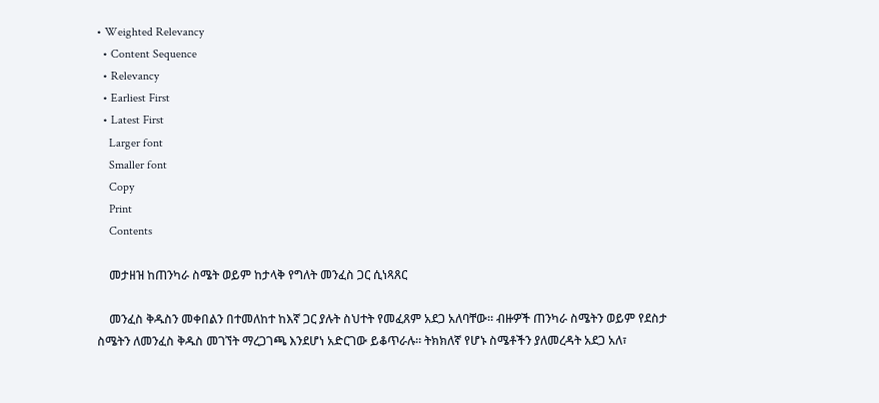• Weighted Relevancy
  • Content Sequence
  • Relevancy
  • Earliest First
  • Latest First
    Larger font
    Smaller font
    Copy
    Print
    Contents

    መታዘዝ ከጠንካራ ስሜት ወይም ከታላቅ የግለት መንፈስ ጋር ሲነጻጸር

    መንፈስ ቅዱስን መቀበልን በተመለከተ ከእኛ ጋር ያሉት ስህተት የመፈጸም አደጋ አለባቸው፡፡ ብዙዎች ጠንካራ ስሜትን ወይም የደስታ ስሜትን ለመንፈስ ቅዱስ መገኘት ማረጋገጫ እንደሆነ አድርገው ይቆጥራሉ፡፡ ትክክለኛ የሆኑ ስሜቶችን ያለመረዳት አደጋ አለ፣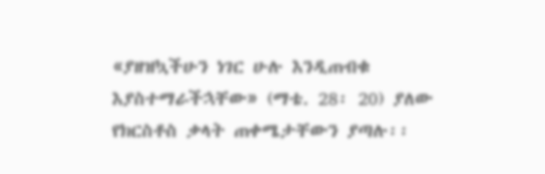«ያዘዝኳችሁን ነገር ሁሉ እንዲጠብቁ እያስተማራችኋቸው» (ማቴ. 28፡ 20) ያለው የክርስቶስ ቃላት ጠቀሜታቸውን ያጣሉ፡፡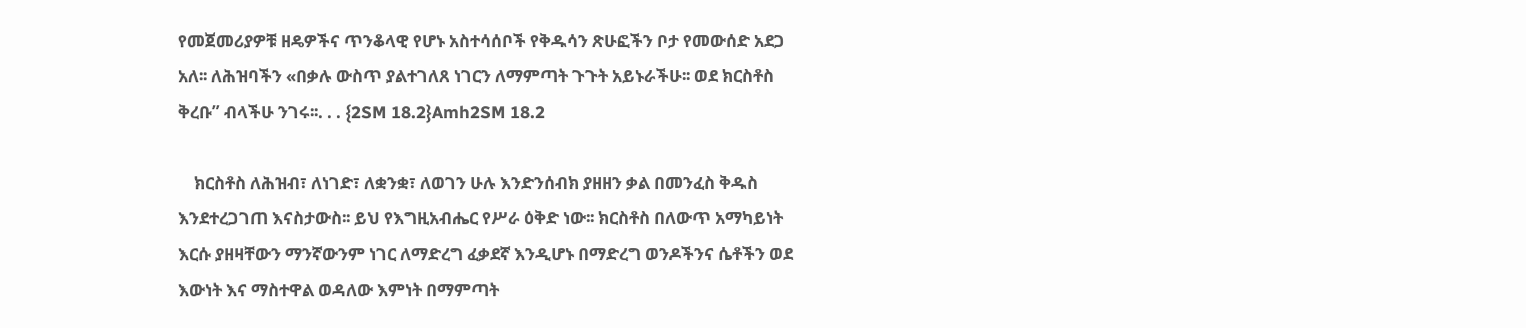የመጀመሪያዎቹ ዘዴዎችና ጥንቆላዊ የሆኑ አስተሳሰቦች የቅዱሳን ጽሁፎችን ቦታ የመውሰድ አደጋ አለ፡፡ ለሕዝባችን «በቃሉ ውስጥ ያልተገለጸ ነገርን ለማምጣት ጉጉት አይኑራችሁ፡፡ ወደ ክርስቶስ ቅረቡ” ብላችሁ ንገሩ፡፡. . . {2SM 18.2}Amh2SM 18.2

    ክርስቶስ ለሕዝብ፣ ለነገድ፣ ለቋንቋ፣ ለወገን ሁሉ እንድንሰብክ ያዘዘን ቃል በመንፈስ ቅዱስ እንደተረጋገጠ እናስታውስ፡፡ ይህ የእግዚአብሔር የሥራ ዕቅድ ነው፡፡ ክርስቶስ በለውጥ አማካይነት እርሱ ያዘዛቸውን ማንኛውንም ነገር ለማድረግ ፈቃደኛ እንዲሆኑ በማድረግ ወንዶችንና ሴቶችን ወደ እውነት እና ማስተዋል ወዳለው እምነት በማምጣት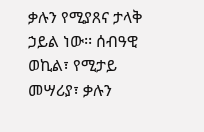ቃሉን የሚያጸና ታላቅ ኃይል ነው፡፡ ሰብዓዊ ወኪል፣ የሚታይ መሣሪያ፣ ቃሉን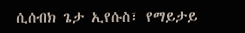ሲሰብክ ጌታ ኢየሱስ፣ የማይታይ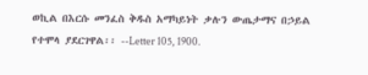ወኪል በእርሱ መንፈስ ቅዱስ አማካይነት ቃሉን ውጤታማና በኃይል የተሞላ ያደርገዋል፡፡ --Letter 105, 1900.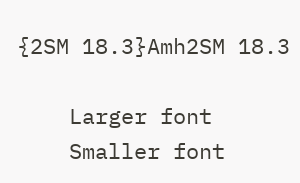{2SM 18.3}Amh2SM 18.3

    Larger font
    Smaller font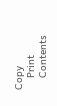Copy
    Print
    Contents